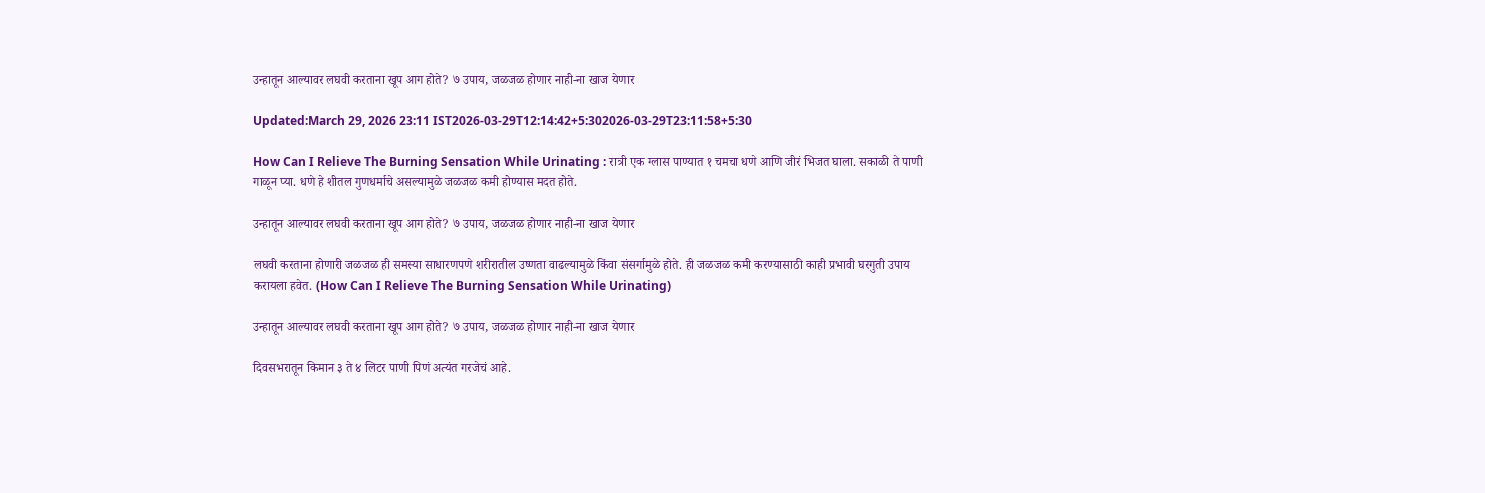उन्हातून आल्यावर लघवी करताना खूप आग होते? ७ उपाय, जळजळ होणार नाही-ना खाज येणार

Updated:March 29, 2026 23:11 IST2026-03-29T12:14:42+5:302026-03-29T23:11:58+5:30

How Can I Relieve The Burning Sensation While Urinating : रात्री एक ग्लास पाण्यात १ चमचा धणे आणि जीरं भिजत घाला. सकाळी ते पाणी गाळून प्या. धणे हे शीतल गुणधर्माचे असल्यामुळे जळजळ कमी होण्यास मदत होते.

उन्हातून आल्यावर लघवी करताना खूप आग होते? ७ उपाय, जळजळ होणार नाही-ना खाज येणार

लघवी करताना होणारी जळजळ ही समस्या साधारणपणे शरीरातील उष्णता वाढल्यामुळे किंवा संसर्गामुळे होते. ही जळजळ कमी करण्यासाठी काही प्रभावी घरगुती उपाय करायला हवेत. (How Can I Relieve The Burning Sensation While Urinating)

उन्हातून आल्यावर लघवी करताना खूप आग होते? ७ उपाय, जळजळ होणार नाही-ना खाज येणार

दिवसभरातून किमान ३ ते ४ लिटर पाणी पिणं अत्यंत गरजेचं आहे.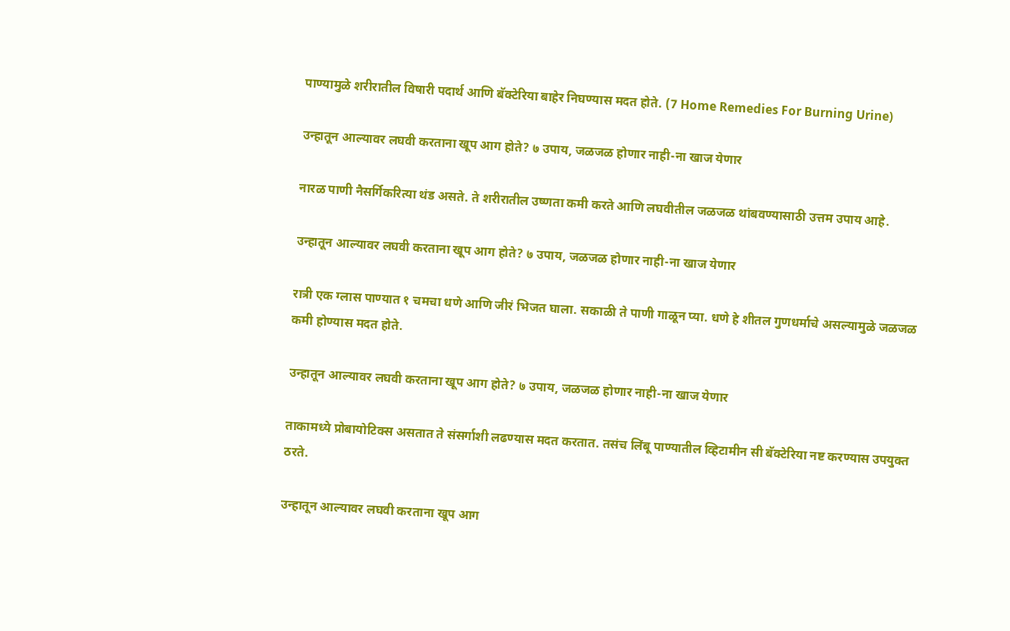पाण्यामुळे शरीरातील विषारी पदार्थ आणि बॅक्टेरिया बाहेर निघण्यास मदत होते. (7 Home Remedies For Burning Urine)

उन्हातून आल्यावर लघवी करताना खूप आग होते? ७ उपाय, जळजळ होणार नाही-ना खाज येणार

नारळ पाणी नैसर्गिकरित्या थंड असते. ते शरीरातील उष्णता कमी करते आणि लघवीतील जळजळ थांबवण्यासाठी उत्तम उपाय आहे.

उन्हातून आल्यावर लघवी करताना खूप आग होते? ७ उपाय, जळजळ होणार नाही-ना खाज येणार

रात्री एक ग्लास पाण्यात १ चमचा धणे आणि जीरं भिजत घाला. सकाळी ते पाणी गाळून प्या. धणे हे शीतल गुणधर्माचे असल्यामुळे जळजळ कमी होण्यास मदत होते.

उन्हातून आल्यावर लघवी करताना खूप आग होते? ७ उपाय, जळजळ होणार नाही-ना खाज येणार

ताकामध्ये प्रोबायोटिक्स असतात ते संसर्गाशी लढण्यास मदत करतात. तसंच लिंबू पाण्यातील व्हिटामीन सी बॅक्टेरिया नष्ट करण्यास उपयुक्त ठरते.

उन्हातून आल्यावर लघवी करताना खूप आग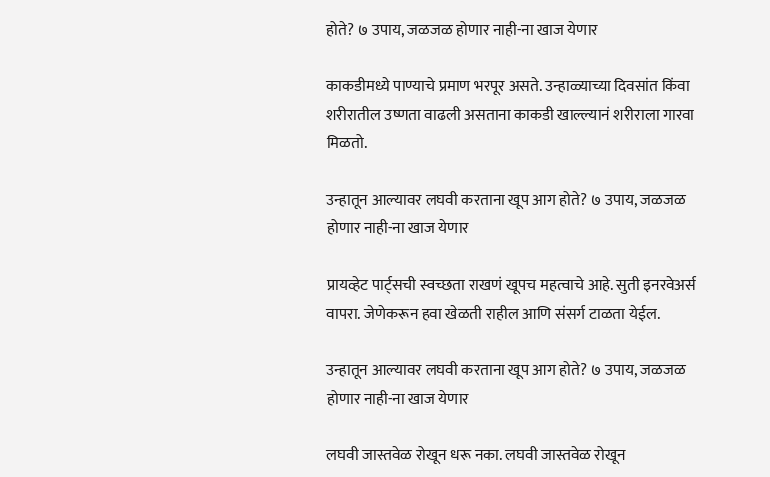होते? ७ उपाय, जळजळ होणार नाही-ना खाज येणार

काकडीमध्ये पाण्याचे प्रमाण भरपूर असते. उन्हाळ्याच्या दिवसांत किंवा शरीरातील उष्णता वाढली असताना काकडी खाल्ल्यानं शरीराला गारवा मिळतो.

उन्हातून आल्यावर लघवी करताना खूप आग होते? ७ उपाय, जळजळ होणार नाही-ना खाज येणार

प्रायव्हेट पार्ट्सची स्वच्छता राखणं खूपच महत्वाचे आहे. सुती इनरवेअर्स वापरा. जेणेकरून हवा खेळती राहील आणि संसर्ग टाळता येईल.

उन्हातून आल्यावर लघवी करताना खूप आग होते? ७ उपाय, जळजळ होणार नाही-ना खाज येणार

लघवी जास्तवेळ रोखून धरू नका. लघवी जास्तवेळ रोखून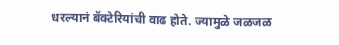धरल्यानं बॅक्टेरियांची वाढ होते. ज्यामुळे जळजळ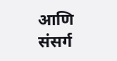आणि संसर्ग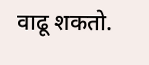वाढू शकतो.